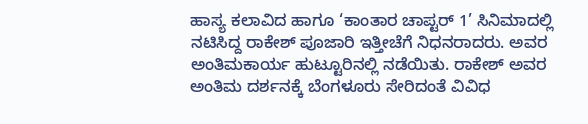ಹಾಸ್ಯ ಕಲಾವಿದ ಹಾಗೂ ‘ಕಾಂತಾರ ಚಾಪ್ಟರ್ 1’ ಸಿನಿಮಾದಲ್ಲಿ ನಟಿಸಿದ್ದ ರಾಕೇಶ್ ಪೂಜಾರಿ ಇತ್ತೀಚೆಗೆ ನಿಧನರಾದರು. ಅವರ ಅಂತಿಮಕಾರ್ಯ ಹುಟ್ಟೂರಿನಲ್ಲಿ ನಡೆಯಿತು. ರಾಕೇಶ್ ಅವರ ಅಂತಿಮ ದರ್ಶನಕ್ಕೆ ಬೆಂಗಳೂರು ಸೇರಿದಂತೆ ವಿವಿಧ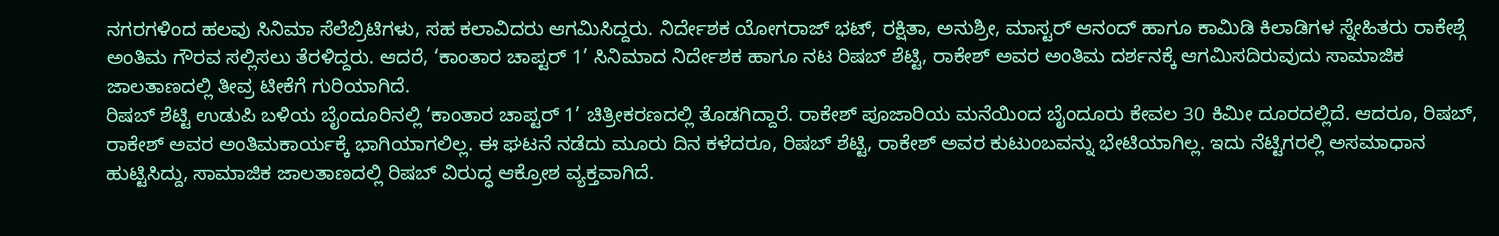ನಗರಗಳಿಂದ ಹಲವು ಸಿನಿಮಾ ಸೆಲೆಬ್ರಿಟಿಗಳು, ಸಹ ಕಲಾವಿದರು ಆಗಮಿಸಿದ್ದರು. ನಿರ್ದೇಶಕ ಯೋಗರಾಜ್ ಭಟ್, ರಕ್ಷಿತಾ, ಅನುಶ್ರೀ, ಮಾಸ್ಟರ್ ಆನಂದ್ ಹಾಗೂ ಕಾಮಿಡಿ ಕಿಲಾಡಿಗಳ ಸ್ನೇಹಿತರು ರಾಕೇಶ್ಗೆ ಅಂತಿಮ ಗೌರವ ಸಲ್ಲಿಸಲು ತೆರಳಿದ್ದರು. ಆದರೆ, ‘ಕಾಂತಾರ ಚಾಪ್ಟರ್ 1’ ಸಿನಿಮಾದ ನಿರ್ದೇಶಕ ಹಾಗೂ ನಟ ರಿಷಬ್ ಶೆಟ್ಟಿ, ರಾಕೇಶ್ ಅವರ ಅಂತಿಮ ದರ್ಶನಕ್ಕೆ ಆಗಮಿಸದಿರುವುದು ಸಾಮಾಜಿಕ ಜಾಲತಾಣದಲ್ಲಿ ತೀವ್ರ ಟೀಕೆಗೆ ಗುರಿಯಾಗಿದೆ.
ರಿಷಬ್ ಶೆಟ್ಟಿ ಉಡುಪಿ ಬಳಿಯ ಬೈಂದೂರಿನಲ್ಲಿ ‘ಕಾಂತಾರ ಚಾಪ್ಟರ್ 1’ ಚಿತ್ರೀಕರಣದಲ್ಲಿ ತೊಡಗಿದ್ದಾರೆ. ರಾಕೇಶ್ ಪೂಜಾರಿಯ ಮನೆಯಿಂದ ಬೈಂದೂರು ಕೇವಲ 30 ಕಿಮೀ ದೂರದಲ್ಲಿದೆ. ಆದರೂ, ರಿಷಬ್, ರಾಕೇಶ್ ಅವರ ಅಂತಿಮಕಾರ್ಯಕ್ಕೆ ಭಾಗಿಯಾಗಲಿಲ್ಲ. ಈ ಘಟನೆ ನಡೆದು ಮೂರು ದಿನ ಕಳೆದರೂ, ರಿಷಬ್ ಶೆಟ್ಟಿ, ರಾಕೇಶ್ ಅವರ ಕುಟುಂಬವನ್ನು ಭೇಟಿಯಾಗಿಲ್ಲ. ಇದು ನೆಟ್ಟಿಗರಲ್ಲಿ ಅಸಮಾಧಾನ ಹುಟ್ಟಿಸಿದ್ದು, ಸಾಮಾಜಿಕ ಜಾಲತಾಣದಲ್ಲಿ ರಿಷಬ್ ವಿರುದ್ಧ ಆಕ್ರೋಶ ವ್ಯಕ್ತವಾಗಿದೆ.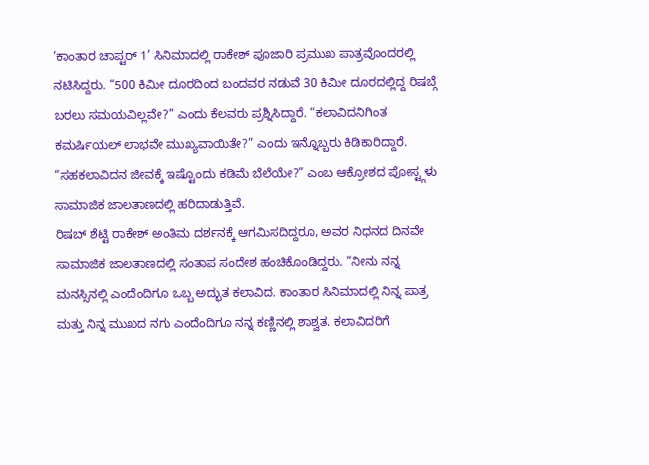‘ಕಾಂತಾರ ಚಾಪ್ಟರ್ 1’ ಸಿನಿಮಾದಲ್ಲಿ ರಾಕೇಶ್ ಪೂಜಾರಿ ಪ್ರಮುಖ ಪಾತ್ರವೊಂದರಲ್ಲಿ ನಟಿಸಿದ್ದರು. “500 ಕಿಮೀ ದೂರದಿಂದ ಬಂದವರ ನಡುವೆ 30 ಕಿಮೀ ದೂರದಲ್ಲಿದ್ದ ರಿಷಬ್ಗೆ ಬರಲು ಸಮಯವಿಲ್ಲವೇ?” ಎಂದು ಕೆಲವರು ಪ್ರಶ್ನಿಸಿದ್ದಾರೆ. “ಕಲಾವಿದನಿಗಿಂತ ಕಮರ್ಷಿಯಲ್ ಲಾಭವೇ ಮುಖ್ಯವಾಯಿತೇ?” ಎಂದು ಇನ್ನೊಬ್ಬರು ಕಿಡಿಕಾರಿದ್ದಾರೆ. “ಸಹಕಲಾವಿದನ ಜೀವಕ್ಕೆ ಇಷ್ಟೊಂದು ಕಡಿಮೆ ಬೆಲೆಯೇ?” ಎಂಬ ಆಕ್ರೋಶದ ಪೋಸ್ಟ್ಗಳು ಸಾಮಾಜಿಕ ಜಾಲತಾಣದಲ್ಲಿ ಹರಿದಾಡುತ್ತಿವೆ.
ರಿಷಬ್ ಶೆಟ್ಟಿ ರಾಕೇಶ್ ಅಂತಿಮ ದರ್ಶನಕ್ಕೆ ಆಗಮಿಸದಿದ್ದರೂ, ಅವರ ನಿಧನದ ದಿನವೇ ಸಾಮಾಜಿಕ ಜಾಲತಾಣದಲ್ಲಿ ಸಂತಾಪ ಸಂದೇಶ ಹಂಚಿಕೊಂಡಿದ್ದರು. “ನೀನು ನನ್ನ ಮನಸ್ಸಿನಲ್ಲಿ ಎಂದೆಂದಿಗೂ ಒಬ್ಬ ಅದ್ಭುತ ಕಲಾವಿದ. ಕಾಂತಾರ ಸಿನಿಮಾದಲ್ಲಿ ನಿನ್ನ ಪಾತ್ರ ಮತ್ತು ನಿನ್ನ ಮುಖದ ನಗು ಎಂದೆಂದಿಗೂ ನನ್ನ ಕಣ್ಣಿನಲ್ಲಿ ಶಾಶ್ವತ. ಕಲಾವಿದರಿಗೆ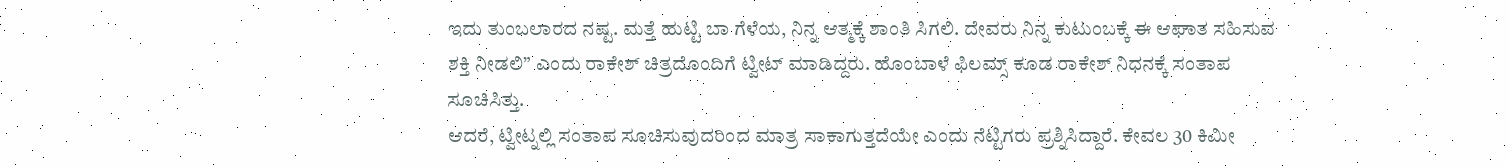ಇದು ತುಂಬಲಾರದ ನಷ್ಟ. ಮತ್ತೆ ಹುಟ್ಟಿ ಬಾ ಗೆಳೆಯ, ನಿನ್ನ ಆತ್ಮಕ್ಕೆ ಶಾಂತಿ ಸಿಗಲಿ. ದೇವರು ನಿನ್ನ ಕುಟುಂಬಕ್ಕೆ ಈ ಆಘಾತ ಸಹಿಸುವ ಶಕ್ತಿ ನೀಡಲಿ” ಎಂದು ರಾಕೇಶ್ ಚಿತ್ರದೊಂದಿಗೆ ಟ್ವೀಟ್ ಮಾಡಿದ್ದರು. ಹೊಂಬಾಳೆ ಫಿಲಮ್ಸ್ ಕೂಡ ರಾಕೇಶ್ ನಿಧನಕ್ಕೆ ಸಂತಾಪ ಸೂಚಿಸಿತ್ತು.
ಆದರೆ, ಟ್ವೀಟ್ನಲ್ಲಿ ಸಂತಾಪ ಸೂಚಿಸುವುದರಿಂದ ಮಾತ್ರ ಸಾಕಾಗುತ್ತದೆಯೇ ಎಂದು ನೆಟ್ಟಿಗರು ಪ್ರಶ್ನಿಸಿದ್ದಾರೆ. ಕೇವಲ 30 ಕಿಮೀ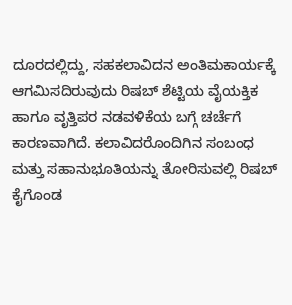ದೂರದಲ್ಲಿದ್ದು, ಸಹಕಲಾವಿದನ ಅಂತಿಮಕಾರ್ಯಕ್ಕೆ ಆಗಮಿಸದಿರುವುದು ರಿಷಬ್ ಶೆಟ್ಟಿಯ ವೈಯಕ್ತಿಕ ಹಾಗೂ ವೃತ್ತಿಪರ ನಡವಳಿಕೆಯ ಬಗ್ಗೆ ಚರ್ಚೆಗೆ ಕಾರಣವಾಗಿದೆ. ಕಲಾವಿದರೊಂದಿಗಿನ ಸಂಬಂಧ ಮತ್ತು ಸಹಾನುಭೂತಿಯನ್ನು ತೋರಿಸುವಲ್ಲಿ ರಿಷಬ್ ಕೈಗೊಂಡ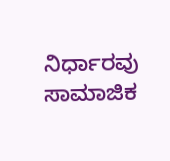ನಿರ್ಧಾರವು ಸಾಮಾಜಿಕ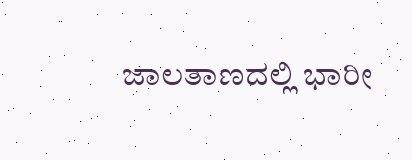ಜಾಲತಾಣದಲ್ಲಿ ಭಾರೀ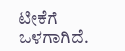ಟೀಕೆಗೆ ಒಳಗಾಗಿದೆ.